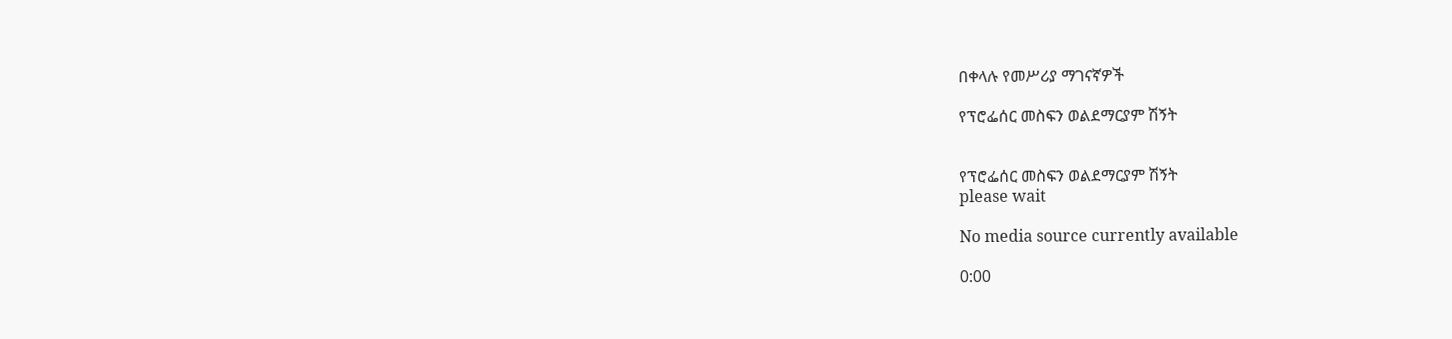በቀላሉ የመሥሪያ ማገናኛዎች

የፕሮፌሰር መስፍን ወልደማርያም ሽኝት


የፕሮፌሰር መስፍን ወልደማርያም ሽኝት
please wait

No media source currently available

0:00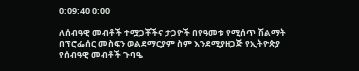0:09:40 0:00

ለሰብዓዊ መብቶች ተሟጋቾችና ታጋዮች በየዓመቱ የሚሰጥ ሽልማት በፕሮፌሰር መስፍን ወልደማርያም ስም እንደሚያዘጋጅ የኢትዮጵያ የሰብዓዊ መብቶች ጉባዔ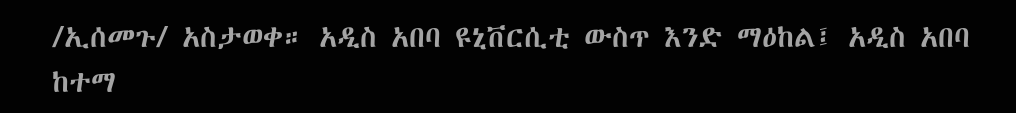/ኢሰመጉ/ አስታወቀ። አዲስ አበባ ዩኒቨርሲቲ ውስጥ እንድ ማዕከል፤ አዲስ አበባ ከተማ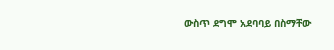ውስጥ ደግሞ አደባባይ በስማቸው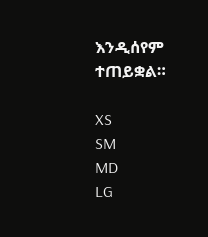እንዲሰየም ተጠይቋል።

XS
SM
MD
LG